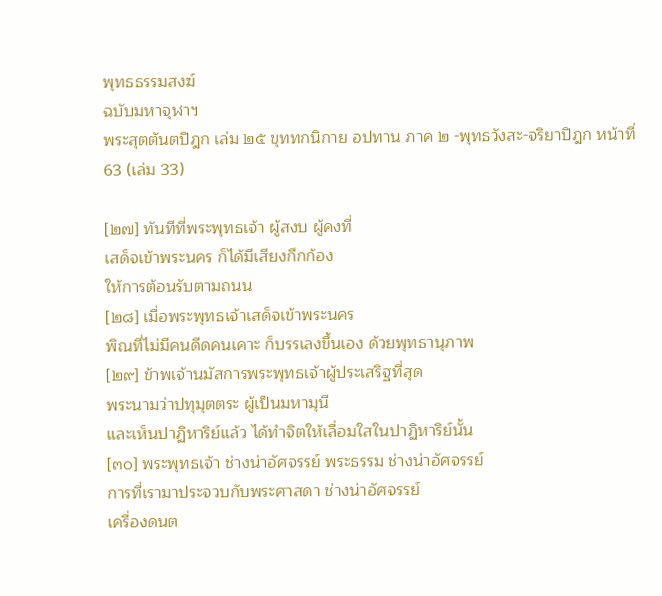พุทธธรรมสงฆ์
ฉบับมหาจุฬาฯ
พระสุตตันตปิฎก เล่ม ๒๕ ขุททกนิกาย อปทาน ภาค ๒ -พุทธวังสะ-จริยาปิฎก หน้าที่ 63 (เล่ม 33)

[๒๗] ทันทีที่พระพุทธเจ้า ผู้สงบ ผู้คงที่
เสด็จเข้าพระนคร ก็ได้มีเสียงกึกก้อง
ให้การต้อนรับตามถนน
[๒๘] เมื่อพระพุทธเจ้าเสด็จเข้าพระนคร
พิณที่ไม่มีคนดีดคนเคาะ ก็บรรเลงขึ้นเอง ด้วยพุทธานุภาพ
[๒๙] ข้าพเจ้านมัสการพระพุทธเจ้าผู้ประเสริฐที่สุด
พระนามว่าปทุมุตตระ ผู้เป็นมหามุนี
และเห็นปาฏิหาริย์แล้ว ได้ทำจิตให้เลื่อมใสในปาฏิหาริย์นั้น
[๓๐] พระพุทธเจ้า ช่างน่าอัศจรรย์ พระธรรม ช่างน่าอัศจรรย์
การที่เรามาประจวบกับพระศาสดา ช่างน่าอัศจรรย์
เครื่องดนต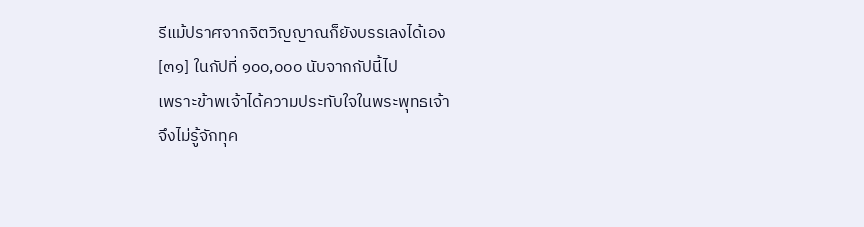รีแม้ปราศจากจิตวิญญาณก็ยังบรรเลงได้เอง
[๓๑] ในกัปที่ ๑๐๐,๐๐๐ นับจากกัปนี้ไป
เพราะข้าพเจ้าได้ความประทับใจในพระพุทธเจ้า
จึงไม่รู้จักทุค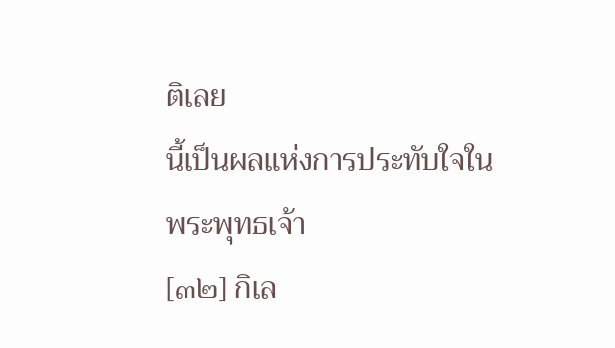ติเลย
นี้เป็นผลแห่งการประทับใจในพระพุทธเจ้า
[๓๒] กิเล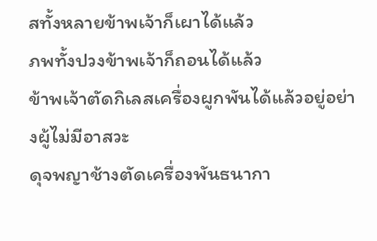สทั้งหลายข้าพเจ้าก็เผาได้แล้ว
ภพทั้งปวงข้าพเจ้าก็ถอนได้แล้ว
ข้าพเจ้าตัดกิเลสเครื่องผูกพันได้แล้วอยู่อย่างผู้ไม่มีอาสวะ
ดุจพญาช้างตัดเครื่องพันธนากา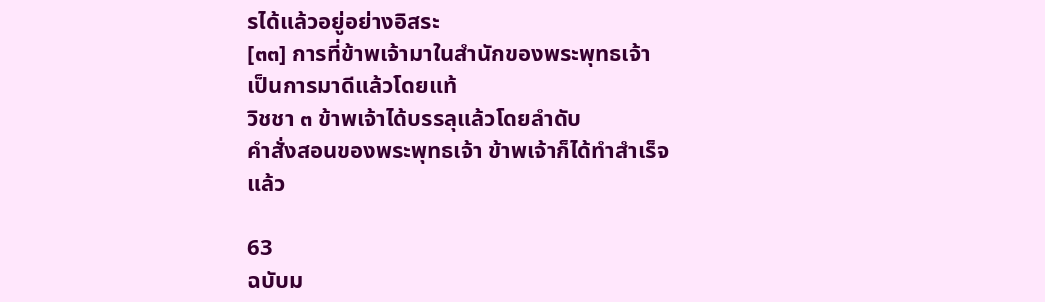รได้แล้วอยู่อย่างอิสระ
[๓๓] การที่ข้าพเจ้ามาในสำนักของพระพุทธเจ้า
เป็นการมาดีแล้วโดยแท้
วิชชา ๓ ข้าพเจ้าได้บรรลุแล้วโดยลำดับ
คำสั่งสอนของพระพุทธเจ้า ข้าพเจ้าก็ได้ทำสำเร็จแล้ว

63
ฉบับม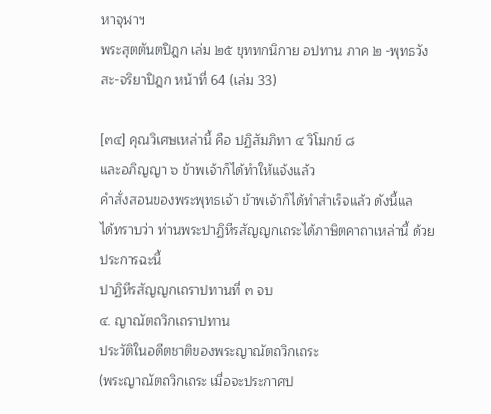หาจุฬาฯ
พระสุตตันตปิฎก เล่ม ๒๕ ขุททกนิกาย อปทาน ภาค ๒ -พุทธวังสะ-จริยาปิฎก หน้าที่ 64 (เล่ม 33)

[๓๔] คุณวิเศษเหล่านี้ คือ ปฏิสัมภิทา ๔ วิโมกข์ ๘
และอภิญญา ๖ ข้าพเจ้าก็ได้ทำให้แจ้งแล้ว
คำสั่งสอนของพระพุทธเจ้า ข้าพเจ้าก็ได้ทำสำเร็จแล้ว ดังนี้แล
ได้ทราบว่า ท่านพระปาฏิหีรสัญญกเถระได้ภาษิตคาถาเหล่านี้ ด้วยประการฉะนี้
ปาฏิหีรสัญญกเถราปทานที่ ๓ จบ
๔. ญาณัตถวิกเถราปทาน
ประวัติในอดีตชาติของพระญาณัตถวิกเถระ
(พระญาณัตถวิกเถระ เมื่อจะประกาศป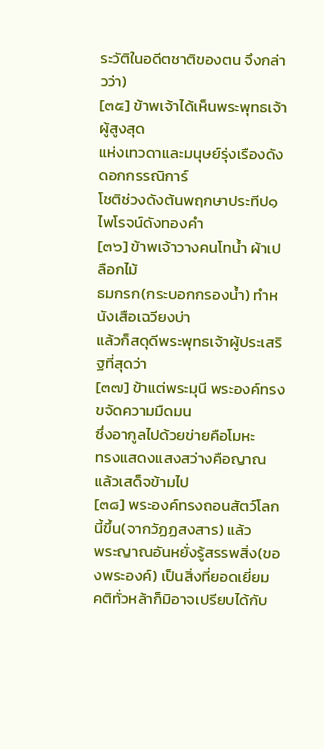ระวัติในอดีตชาติของตน จึงกล่าวว่า)
[๓๕] ข้าพเจ้าได้เห็นพระพุทธเจ้า ผู้สูงสุด
แห่งเทวดาและมนุษย์รุ่งเรืองดังดอกกรรณิการ์
โชติช่วงดังต้นพฤกษาประทีป๑ ไพโรจน์ดังทองคำ
[๓๖] ข้าพเจ้าวางคนโทน้ำ ผ้าเปลือกไม้
ธมกรก(กระบอกกรองน้ำ) ทำหนังเสือเฉวียงบ่า
แล้วก็สดุดีพระพุทธเจ้าผู้ประเสริฐที่สุดว่า
[๓๗] ข้าแต่พระมุนี พระองค์ทรงขจัดความมืดมน
ซึ่งอากูลไปด้วยข่ายคือโมหะ
ทรงแสดงแสงสว่างคือญาณ แล้วเสด็จข้ามไป
[๓๘] พระองค์ทรงถอนสัตว์โลกนี้ขึ้น(จากวัฏฏสงสาร) แล้ว
พระญาณอันหยั่งรู้สรรพสิ่ง(ของพระองค์) เป็นสิ่งที่ยอดเยี่ยม
คติทั่วหล้าก็มิอาจเปรียบได้กับ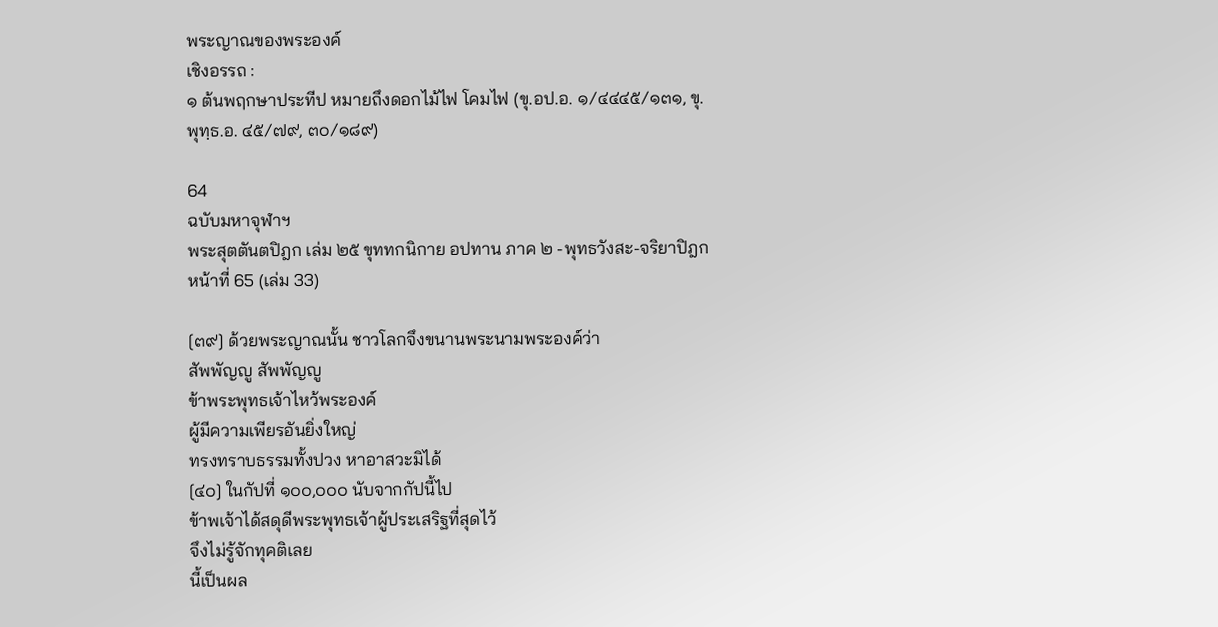พระญาณของพระองค์
เชิงอรรถ :
๑ ต้นพฤกษาประทีป หมายถึงดอกไม้ไฟ โคมไฟ (ขุ.อป.อ. ๑/๔๔๔๕/๑๓๑, ขุ.พุทฺธ.อ. ๔๕/๗๙, ๓๐/๑๘๙)

64
ฉบับมหาจุฬาฯ
พระสุตตันตปิฎก เล่ม ๒๕ ขุททกนิกาย อปทาน ภาค ๒ -พุทธวังสะ-จริยาปิฎก หน้าที่ 65 (เล่ม 33)

[๓๙] ด้วยพระญาณนั้น ชาวโลกจึงขนานพระนามพระองค์ว่า
สัพพัญญู สัพพัญญู
ข้าพระพุทธเจ้าไหว้พระองค์
ผู้มีความเพียรอันยิ่งใหญ่
ทรงทราบธรรมทั้งปวง หาอาสวะมิได้
[๔๐] ในกัปที่ ๑๐๐,๐๐๐ นับจากกัปนี้ไป
ข้าพเจ้าได้สดุดีพระพุทธเจ้าผู้ประเสริฐที่สุดไว้
จึงไม่รู้จักทุคติเลย
นี้เป็นผล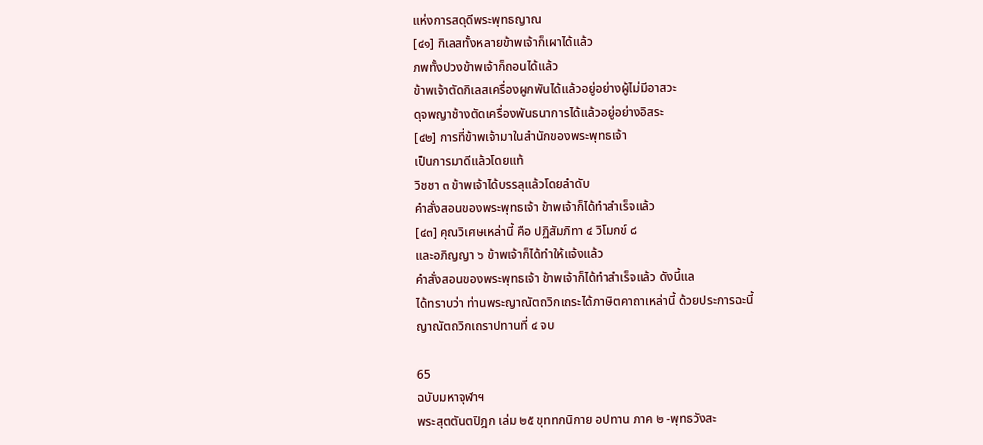แห่งการสดุดีพระพุทธญาณ
[๔๑] กิเลสทั้งหลายข้าพเจ้าก็เผาได้แล้ว
ภพทั้งปวงข้าพเจ้าก็ถอนได้แล้ว
ข้าพเจ้าตัดกิเลสเครื่องผูกพันได้แล้วอยู่อย่างผู้ไม่มีอาสวะ
ดุจพญาช้างตัดเครื่องพันธนาการได้แล้วอยู่อย่างอิสระ
[๔๒] การที่ข้าพเจ้ามาในสำนักของพระพุทธเจ้า
เป็นการมาดีแล้วโดยแท้
วิชชา ๓ ข้าพเจ้าได้บรรลุแล้วโดยลำดับ
คำสั่งสอนของพระพุทธเจ้า ข้าพเจ้าก็ได้ทำสำเร็จแล้ว
[๔๓] คุณวิเศษเหล่านี้ คือ ปฏิสัมภิทา ๔ วิโมกข์ ๘
และอภิญญา ๖ ข้าพเจ้าก็ได้ทำให้แจ้งแล้ว
คำสั่งสอนของพระพุทธเจ้า ข้าพเจ้าก็ได้ทำสำเร็จแล้ว ดังนี้แล
ได้ทราบว่า ท่านพระญาณัตถวิกเถระได้ภาษิตคาถาเหล่านี้ ด้วยประการฉะนี้
ญาณัตถวิกเถราปทานที่ ๔ จบ

65
ฉบับมหาจุฬาฯ
พระสุตตันตปิฎก เล่ม ๒๕ ขุททกนิกาย อปทาน ภาค ๒ -พุทธวังสะ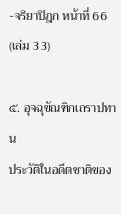-จริยาปิฎก หน้าที่ 66 (เล่ม 33)

๕. อุจฉุขัณฑิกเถราปทาน
ประวัติในอดีตชาติของ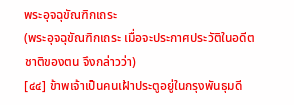พระอุจฉุขัณฑิกเถระ
(พระอุจฉุขัณฑิกเถระ เมื่อจะประกาศประวัติในอดีตชาติของตน จึงกล่าวว่า)
[๔๔] ข้าพเจ้าเป็นคนเฝ้าประตูอยู่ในกรุงพันธุมดี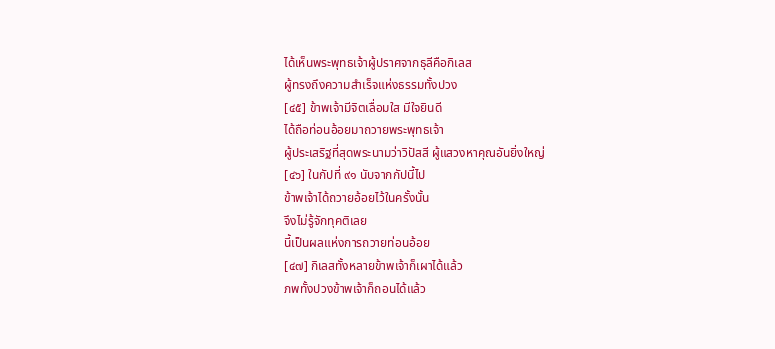ได้เห็นพระพุทธเจ้าผู้ปราศจากธุลีคือกิเลส
ผู้ทรงถึงความสำเร็จแห่งธรรมทั้งปวง
[๔๕] ข้าพเจ้ามีจิตเลื่อมใส มีใจยินดี
ได้ถือท่อนอ้อยมาถวายพระพุทธเจ้า
ผู้ประเสริฐที่สุดพระนามว่าวิปัสสี ผู้แสวงหาคุณอันยิ่งใหญ่
[๔๖] ในกัปที่ ๙๑ นับจากกัปนี้ไป
ข้าพเจ้าได้ถวายอ้อยไว้ในครั้งนั้น
จึงไม่รู้จักทุคติเลย
นี้เป็นผลแห่งการถวายท่อนอ้อย
[๔๗] กิเลสทั้งหลายข้าพเจ้าก็เผาได้แล้ว
ภพทั้งปวงข้าพเจ้าก็ถอนได้แล้ว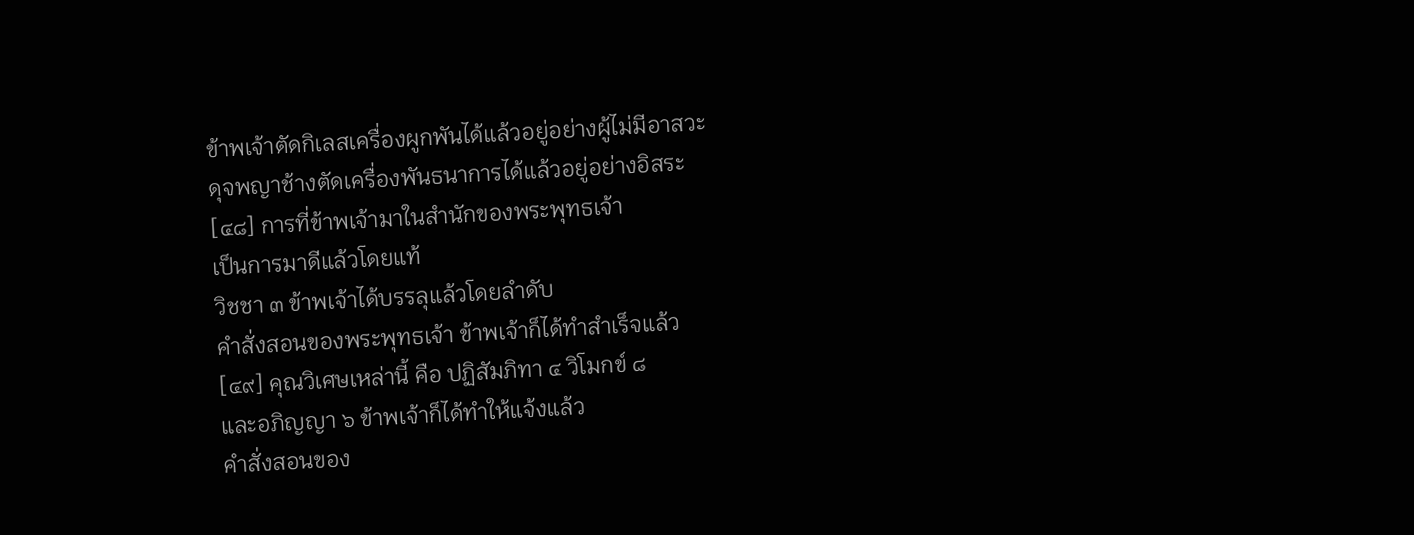ข้าพเจ้าตัดกิเลสเครื่องผูกพันได้แล้วอยู่อย่างผู้ไม่มีอาสวะ
ดุจพญาช้างตัดเครื่องพันธนาการได้แล้วอยู่อย่างอิสระ
[๔๘] การที่ข้าพเจ้ามาในสำนักของพระพุทธเจ้า
เป็นการมาดีแล้วโดยแท้
วิชชา ๓ ข้าพเจ้าได้บรรลุแล้วโดยลำดับ
คำสั่งสอนของพระพุทธเจ้า ข้าพเจ้าก็ได้ทำสำเร็จแล้ว
[๔๙] คุณวิเศษเหล่านี้ คือ ปฏิสัมภิทา ๔ วิโมกข์ ๘
และอภิญญา ๖ ข้าพเจ้าก็ได้ทำให้แจ้งแล้ว
คำสั่งสอนของ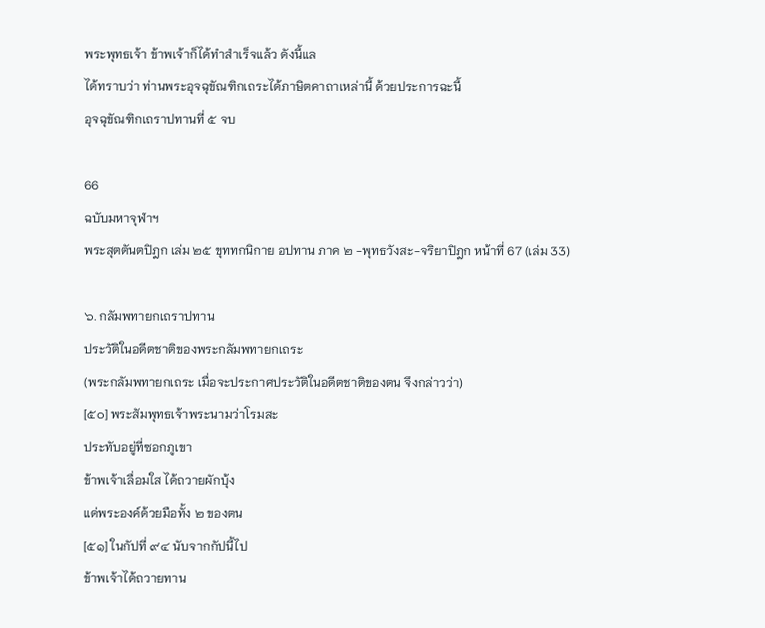พระพุทธเจ้า ข้าพเจ้าก็ได้ทำสำเร็จแล้ว ดังนี้แล
ได้ทราบว่า ท่านพระอุจฉุขัณฑิกเถระได้ภาษิตคาถาเหล่านี้ ด้วยประการฉะนี้
อุจฉุขัณฑิกเถราปทานที่ ๕ จบ

66
ฉบับมหาจุฬาฯ
พระสุตตันตปิฎก เล่ม ๒๕ ขุททกนิกาย อปทาน ภาค ๒ -พุทธวังสะ-จริยาปิฎก หน้าที่ 67 (เล่ม 33)

๖. กลัมพทายกเถราปทาน
ประวัติในอดีตชาติของพระกลัมพทายกเถระ
(พระกลัมพทายกเถระ เมื่อจะประกาศประวัติในอดีตชาติของตน จึงกล่าวว่า)
[๕๐] พระสัมพุทธเจ้าพระนามว่าโรมสะ
ประทับอยู่ที่ซอกภูเขา
ข้าพเจ้าเลื่อมใส ได้ถวายผักบุ้ง
แด่พระองค์ด้วยมือทั้ง ๒ ของตน
[๕๑] ในกัปที่ ๙๔ นับจากกัปนี้ไป
ข้าพเจ้าได้ถวายทาน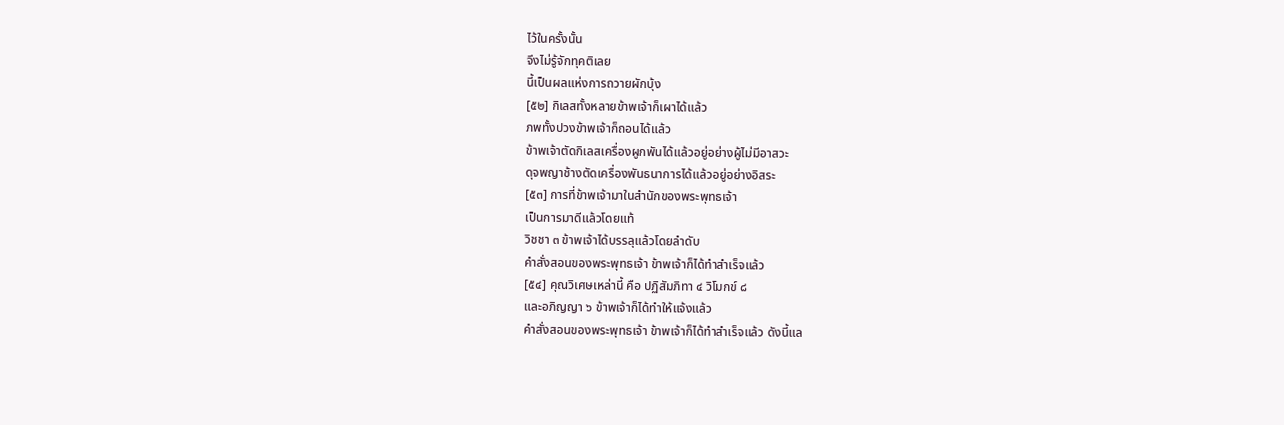ไว้ในครั้งนั้น
จึงไม่รู้จักทุคติเลย
นี้เป็นผลแห่งการถวายผักบุ้ง
[๕๒] กิเลสทั้งหลายข้าพเจ้าก็เผาได้แล้ว
ภพทั้งปวงข้าพเจ้าก็ถอนได้แล้ว
ข้าพเจ้าตัดกิเลสเครื่องผูกพันได้แล้วอยู่อย่างผู้ไม่มีอาสวะ
ดุจพญาช้างตัดเครื่องพันธนาการได้แล้วอยู่อย่างอิสระ
[๕๓] การที่ข้าพเจ้ามาในสำนักของพระพุทธเจ้า
เป็นการมาดีแล้วโดยแท้
วิชชา ๓ ข้าพเจ้าได้บรรลุแล้วโดยลำดับ
คำสั่งสอนของพระพุทธเจ้า ข้าพเจ้าก็ได้ทำสำเร็จแล้ว
[๕๔] คุณวิเศษเหล่านี้ คือ ปฏิสัมภิทา ๔ วิโมกข์ ๘
และอภิญญา ๖ ข้าพเจ้าก็ได้ทำให้แจ้งแล้ว
คำสั่งสอนของพระพุทธเจ้า ข้าพเจ้าก็ได้ทำสำเร็จแล้ว ดังนี้แล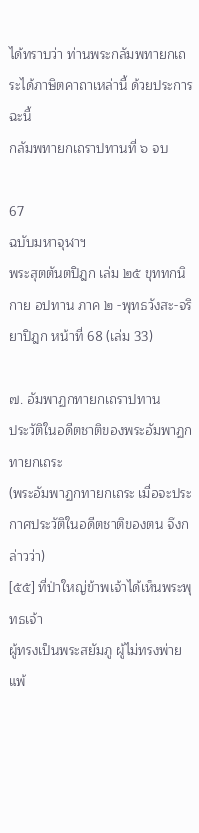ได้ทราบว่า ท่านพระกลัมพทายกเถระได้ภาษิตคาถาเหล่านี้ ด้วยประการฉะนี้
กลัมพทายกเถราปทานที่ ๖ จบ

67
ฉบับมหาจุฬาฯ
พระสุตตันตปิฎก เล่ม ๒๕ ขุททกนิกาย อปทาน ภาค ๒ -พุทธวังสะ-จริยาปิฎก หน้าที่ 68 (เล่ม 33)

๗. อัมพาฏกทายกเถราปทาน
ประวัติในอดีตชาติของพระอัมพาฏกทายกเถระ
(พระอัมพาฏกทายกเถระ เมื่อจะประกาศประวัติในอดีตชาติของตน จึงกล่าวว่า)
[๕๕] ที่ป่าใหญ่ข้าพเจ้าได้เห็นพระพุทธเจ้า
ผู้ทรงเป็นพระสยัมภู ผู้ไม่ทรงพ่ายแพ้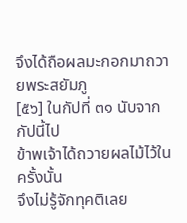จึงได้ถือผลมะกอกมาถวายพระสยัมภู
[๕๖] ในกัปที่ ๓๑ นับจากกัปนี้ไป
ข้าพเจ้าได้ถวายผลไม้ไว้ในครั้งนั้น
จึงไม่รู้จักทุคติเลย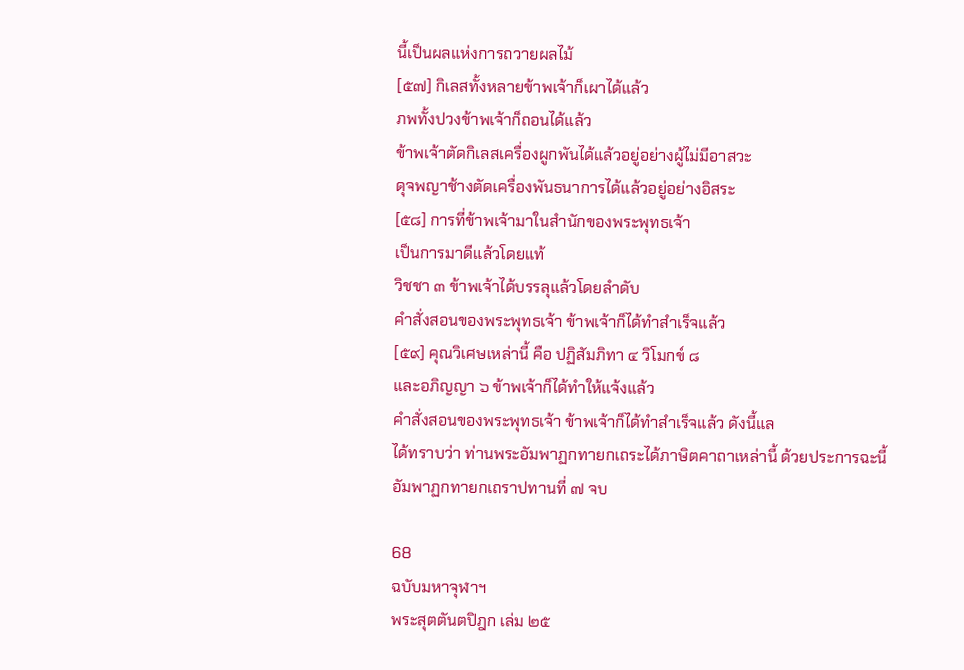นี้เป็นผลแห่งการถวายผลไม้
[๕๗] กิเลสทั้งหลายข้าพเจ้าก็เผาได้แล้ว
ภพทั้งปวงข้าพเจ้าก็ถอนได้แล้ว
ข้าพเจ้าตัดกิเลสเครื่องผูกพันได้แล้วอยู่อย่างผู้ไม่มีอาสวะ
ดุจพญาช้างตัดเครื่องพันธนาการได้แล้วอยู่อย่างอิสระ
[๕๘] การที่ข้าพเจ้ามาในสำนักของพระพุทธเจ้า
เป็นการมาดีแล้วโดยแท้
วิชชา ๓ ข้าพเจ้าได้บรรลุแล้วโดยลำดับ
คำสั่งสอนของพระพุทธเจ้า ข้าพเจ้าก็ได้ทำสำเร็จแล้ว
[๕๙] คุณวิเศษเหล่านี้ คือ ปฏิสัมภิทา ๔ วิโมกข์ ๘
และอภิญญา ๖ ข้าพเจ้าก็ได้ทำให้แจ้งแล้ว
คำสั่งสอนของพระพุทธเจ้า ข้าพเจ้าก็ได้ทำสำเร็จแล้ว ดังนี้แล
ได้ทราบว่า ท่านพระอัมพาฏกทายกเถระได้ภาษิตคาถาเหล่านี้ ด้วยประการฉะนี้
อัมพาฏกทายกเถราปทานที่ ๗ จบ

68
ฉบับมหาจุฬาฯ
พระสุตตันตปิฎก เล่ม ๒๕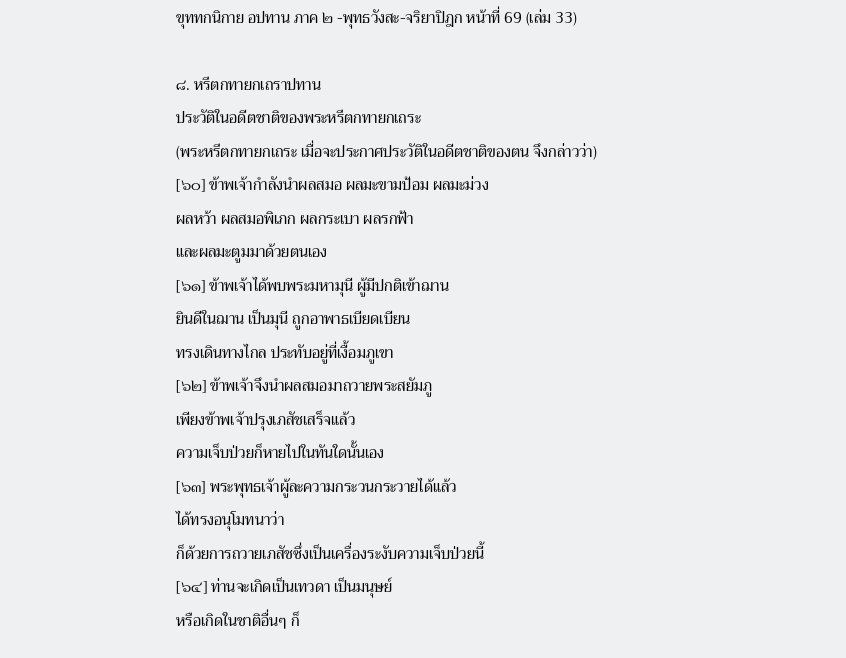ขุททกนิกาย อปทาน ภาค ๒ -พุทธวังสะ-จริยาปิฎก หน้าที่ 69 (เล่ม 33)

๘. หรีตกทายกเถราปทาน
ประวัติในอดีตชาติของพระหรีตกทายกเถระ
(พระหรีตกทายกเถระ เมื่อจะประกาศประวัติในอดีตชาติของตน จึงกล่าวว่า)
[๖๐] ข้าพเจ้ากำลังนำผลสมอ ผลมะขามป้อม ผลมะม่วง
ผลหว้า ผลสมอพิเภก ผลกระเบา ผลรกฟ้า
และผลมะตูมมาด้วยตนเอง
[๖๑] ข้าพเจ้าได้พบพระมหามุนี ผู้มีปกติเข้าฌาน
ยินดีในฌาน เป็นมุนี ถูกอาพาธเบียดเบียน
ทรงเดินทางไกล ประทับอยู่ที่เงื้อมภูเขา
[๖๒] ข้าพเจ้าจึงนำผลสมอมาถวายพระสยัมภู
เพียงข้าพเจ้าปรุงเภสัชเสร็จแล้ว
ความเจ็บป่วยก็หายไปในทันใดนั้นเอง
[๖๓] พระพุทธเจ้าผู้ละความกระวนกระวายได้แล้ว
ได้ทรงอนุโมทนาว่า
ก็ด้วยการถวายเภสัชซึ่งเป็นเครื่องระงับความเจ็บป่วยนี้
[๖๔] ท่านจะเกิดเป็นเทวดา เป็นมนุษย์
หรือเกิดในชาติอื่นๆ ก็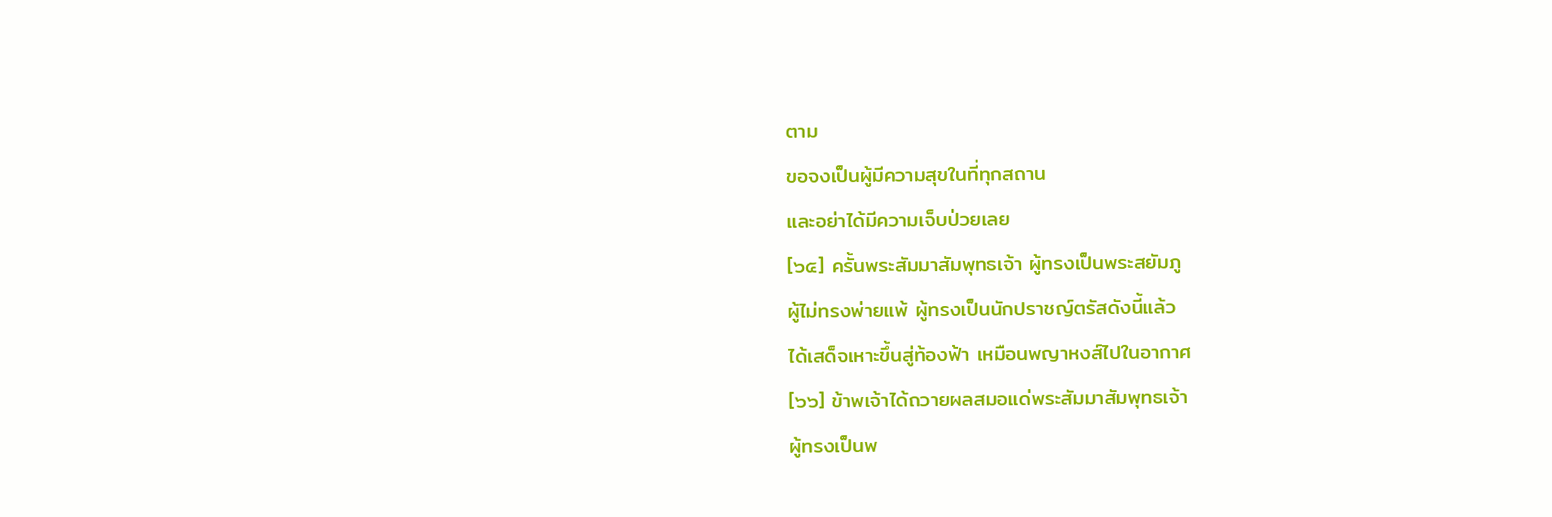ตาม
ขอจงเป็นผู้มีความสุขในที่ทุกสถาน
และอย่าได้มีความเจ็บป่วยเลย
[๖๕] ครั้นพระสัมมาสัมพุทธเจ้า ผู้ทรงเป็นพระสยัมภู
ผู้ไม่ทรงพ่ายแพ้ ผู้ทรงเป็นนักปราชญ์ตรัสดังนี้แล้ว
ได้เสด็จเหาะขึ้นสู่ท้องฟ้า เหมือนพญาหงส์ไปในอากาศ
[๖๖] ข้าพเจ้าได้ถวายผลสมอแด่พระสัมมาสัมพุทธเจ้า
ผู้ทรงเป็นพ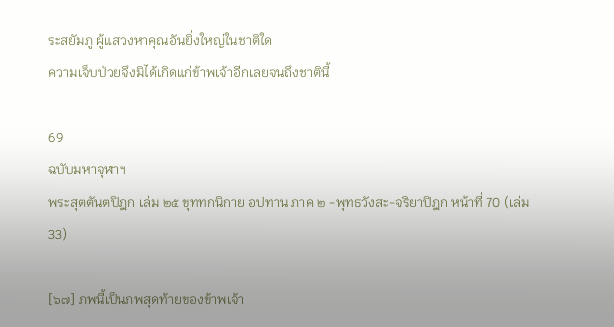ระสยัมภู ผู้แสวงหาคุณอันยิ่งใหญ่ในชาติใด
ความเจ็บป่วยจึงมิได้เกิดแก่ข้าพเจ้าอีกเลยจนถึงชาตินี้

69
ฉบับมหาจุฬาฯ
พระสุตตันตปิฎก เล่ม ๒๕ ขุททกนิกาย อปทาน ภาค ๒ -พุทธวังสะ-จริยาปิฎก หน้าที่ 70 (เล่ม 33)

[๖๗] ภพนี้เป็นภพสุดท้ายของข้าพเจ้า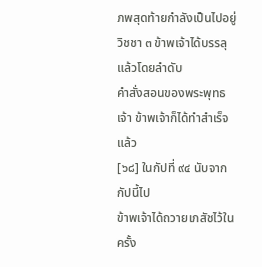ภพสุดท้ายกำลังเป็นไปอยู่
วิชชา ๓ ข้าพเจ้าได้บรรลุแล้วโดยลำดับ
คำสั่งสอนของพระพุทธเจ้า ข้าพเจ้าก็ได้ทำสำเร็จแล้ว
[๖๘] ในกัปที่ ๙๔ นับจากกัปนี้ไป
ข้าพเจ้าได้ถวายเภสัชไว้ในครั้ง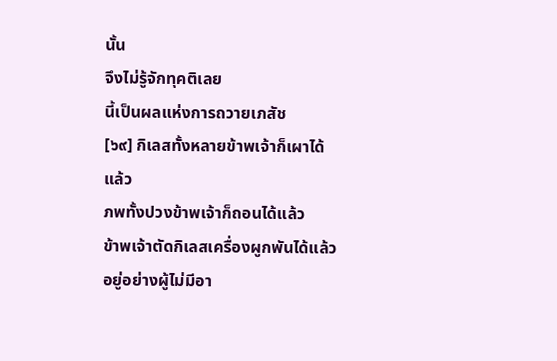นั้น
จึงไม่รู้จักทุคติเลย
นี้เป็นผลแห่งการถวายเภสัช
[๖๙] กิเลสทั้งหลายข้าพเจ้าก็เผาได้แล้ว
ภพทั้งปวงข้าพเจ้าก็ถอนได้แล้ว
ข้าพเจ้าตัดกิเลสเครื่องผูกพันได้แล้วอยู่อย่างผู้ไม่มีอา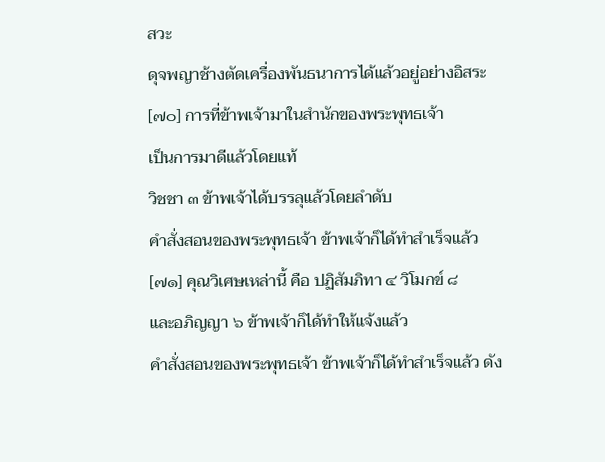สวะ
ดุจพญาช้างตัดเครื่องพันธนาการได้แล้วอยู่อย่างอิสระ
[๗๐] การที่ข้าพเจ้ามาในสำนักของพระพุทธเจ้า
เป็นการมาดีแล้วโดยแท้
วิชชา ๓ ข้าพเจ้าได้บรรลุแล้วโดยลำดับ
คำสั่งสอนของพระพุทธเจ้า ข้าพเจ้าก็ได้ทำสำเร็จแล้ว
[๗๑] คุณวิเศษเหล่านี้ คือ ปฏิสัมภิทา ๔ วิโมกข์ ๘
และอภิญญา ๖ ข้าพเจ้าก็ได้ทำให้แจ้งแล้ว
คำสั่งสอนของพระพุทธเจ้า ข้าพเจ้าก็ได้ทำสำเร็จแล้ว ดัง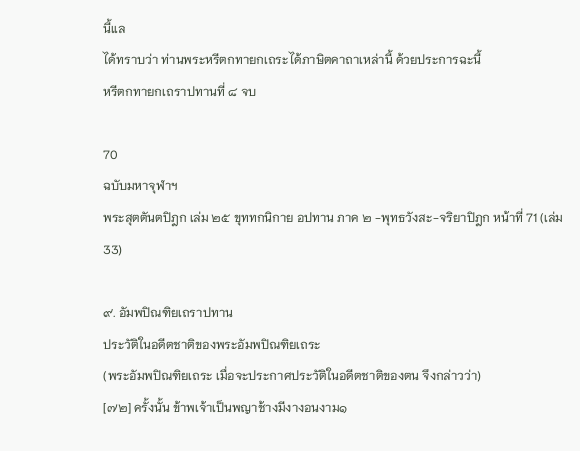นี้แล
ได้ทราบว่า ท่านพระหรีตกทายกเถระได้ภาษิตคาถาเหล่านี้ ด้วยประการฉะนี้
หรีตกทายกเถราปทานที่ ๘ จบ

70
ฉบับมหาจุฬาฯ
พระสุตตันตปิฎก เล่ม ๒๕ ขุททกนิกาย อปทาน ภาค ๒ -พุทธวังสะ-จริยาปิฎก หน้าที่ 71 (เล่ม 33)

๙. อัมพปิณฑิยเถราปทาน
ประวัติในอดีตชาติของพระอัมพปิณฑิยเถระ
(พระอัมพปิณฑิยเถระ เมื่อจะประกาศประวัติในอดีตชาติของตน จึงกล่าวว่า)
[๗๒] ครั้งนั้น ข้าพเจ้าเป็นพญาช้างมีงางอนงาม๑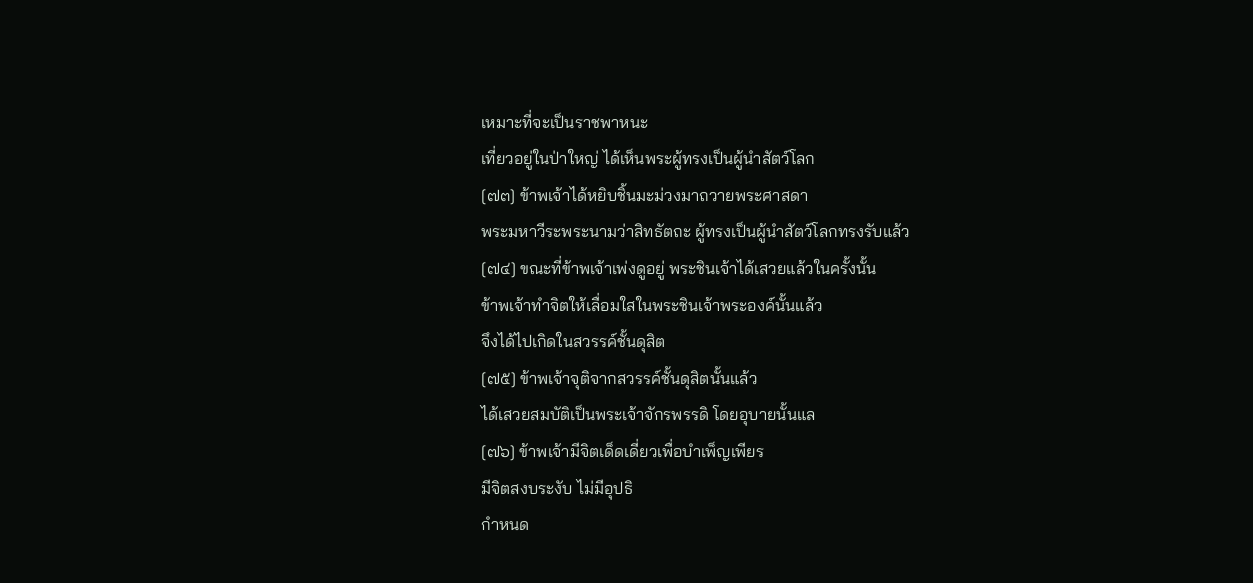เหมาะที่จะเป็นราชพาหนะ
เที่ยวอยู่ในป่าใหญ่ ได้เห็นพระผู้ทรงเป็นผู้นำสัตว์โลก
[๗๓] ข้าพเจ้าได้หยิบชิ้นมะม่วงมาถวายพระศาสดา
พระมหาวีระพระนามว่าสิทธัตถะ ผู้ทรงเป็นผู้นำสัตว์โลกทรงรับแล้ว
[๗๔] ขณะที่ข้าพเจ้าเพ่งดูอยู่ พระชินเจ้าได้เสวยแล้วในครั้งนั้น
ข้าพเจ้าทำจิตให้เลื่อมใสในพระชินเจ้าพระองค์นั้นแล้ว
จึงได้ไปเกิดในสวรรค์ชั้นดุสิต
[๗๕] ข้าพเจ้าจุติจากสวรรค์ชั้นดุสิตนั้นแล้ว
ได้เสวยสมบัติเป็นพระเจ้าจักรพรรดิ โดยอุบายนั้นแล
[๗๖] ข้าพเจ้ามีจิตเด็ดเดี่ยวเพื่อบำเพ็ญเพียร
มีจิตสงบระงับ ไม่มีอุปธิ
กำหนด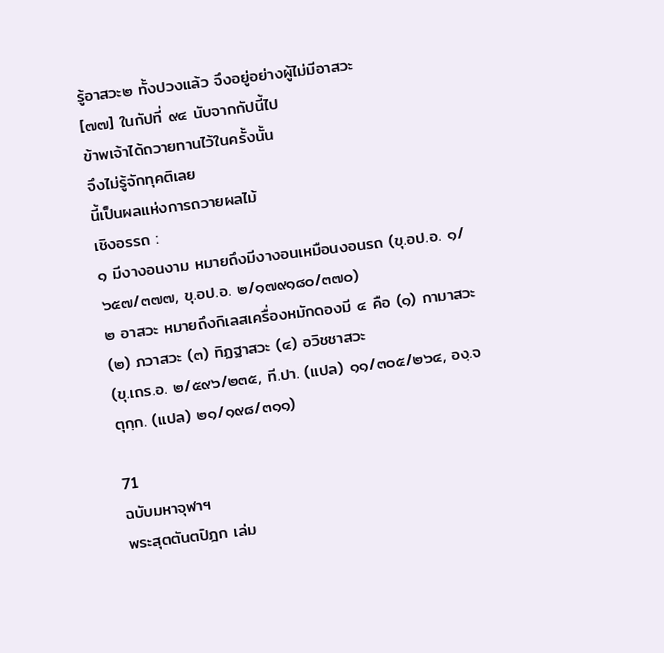รู้อาสวะ๒ ทั้งปวงแล้ว จึงอยู่อย่างผู้ไม่มีอาสวะ
[๗๗] ในกัปที่ ๙๔ นับจากกัปนี้ไป
ข้าพเจ้าได้ถวายทานไว้ในครั้งนั้น
จึงไม่รู้จักทุคติเลย
นี้เป็นผลแห่งการถวายผลไม้
เชิงอรรถ :
๑ มีงางอนงาม หมายถึงมีงางอนเหมือนงอนรถ (ขุ.อป.อ. ๑/๖๕๗/๓๗๗, ขุ.อป.อ. ๒/๑๗๙๑๘๐/๓๗๐)
๒ อาสวะ หมายถึงกิเลสเครื่องหมักดองมี ๔ คือ (๑) กามาสวะ (๒) ภวาสวะ (๓) ทิฏฐาสวะ (๔) อวิชชาสวะ
(ขุ.เถร.อ. ๒/๕๙๖/๒๓๕, ที.ปา. (แปล) ๑๑/๓๐๕/๒๖๔, องฺ.จตุกฺก. (แปล) ๒๑/๑๙๘/๓๑๑)

71
ฉบับมหาจุฬาฯ
พระสุตตันตปิฎก เล่ม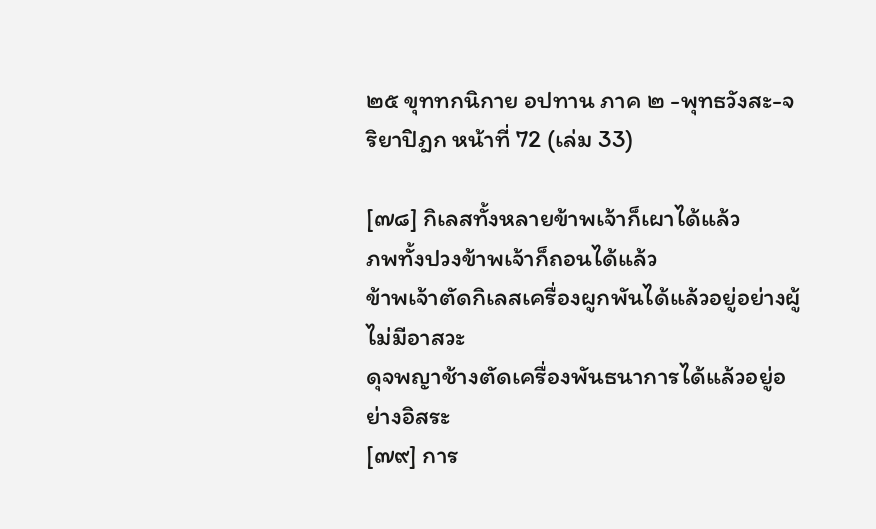๒๕ ขุททกนิกาย อปทาน ภาค ๒ -พุทธวังสะ-จริยาปิฎก หน้าที่ 72 (เล่ม 33)

[๗๘] กิเลสทั้งหลายข้าพเจ้าก็เผาได้แล้ว
ภพทั้งปวงข้าพเจ้าก็ถอนได้แล้ว
ข้าพเจ้าตัดกิเลสเครื่องผูกพันได้แล้วอยู่อย่างผู้ไม่มีอาสวะ
ดุจพญาช้างตัดเครื่องพันธนาการได้แล้วอยู่อย่างอิสระ
[๗๙] การ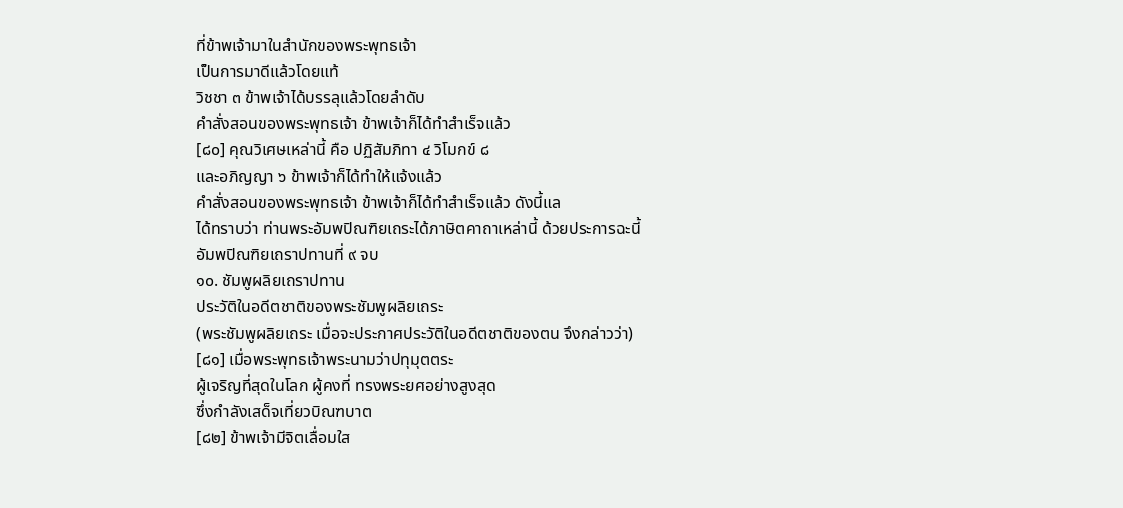ที่ข้าพเจ้ามาในสำนักของพระพุทธเจ้า
เป็นการมาดีแล้วโดยแท้
วิชชา ๓ ข้าพเจ้าได้บรรลุแล้วโดยลำดับ
คำสั่งสอนของพระพุทธเจ้า ข้าพเจ้าก็ได้ทำสำเร็จแล้ว
[๘๐] คุณวิเศษเหล่านี้ คือ ปฏิสัมภิทา ๔ วิโมกข์ ๘
และอภิญญา ๖ ข้าพเจ้าก็ได้ทำให้แจ้งแล้ว
คำสั่งสอนของพระพุทธเจ้า ข้าพเจ้าก็ได้ทำสำเร็จแล้ว ดังนี้แล
ได้ทราบว่า ท่านพระอัมพปิณฑิยเถระได้ภาษิตคาถาเหล่านี้ ด้วยประการฉะนี้
อัมพปิณฑิยเถราปทานที่ ๙ จบ
๑๐. ชัมพูผลิยเถราปทาน
ประวัติในอดีตชาติของพระชัมพูผลิยเถระ
(พระชัมพูผลิยเถระ เมื่อจะประกาศประวัติในอดีตชาติของตน จึงกล่าวว่า)
[๘๑] เมื่อพระพุทธเจ้าพระนามว่าปทุมุตตระ
ผู้เจริญที่สุดในโลก ผู้คงที่ ทรงพระยศอย่างสูงสุด
ซึ่งกำลังเสด็จเที่ยวบิณฑบาต
[๘๒] ข้าพเจ้ามีจิตเลื่อมใส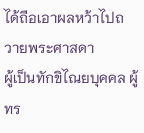ได้ถือเอาผลหว้าไปถวายพระศาสดา
ผู้เป็นทักขิไณยบุคคล ผู้ทร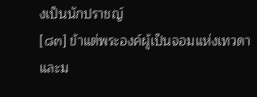งเป็นนักปราชญ์
[๘๓] ข้าแต่พระองค์ผู้เป็นจอมแห่งเทวดาและม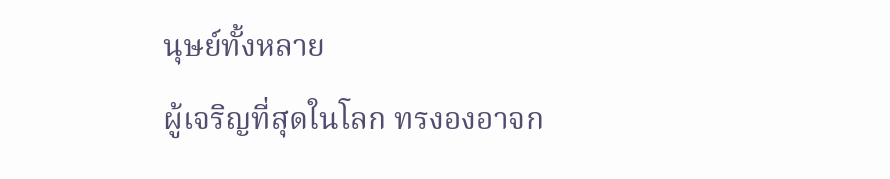นุษย์ทั้งหลาย
ผู้เจริญที่สุดในโลก ทรงองอาจก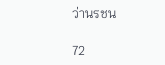ว่านรชน

72